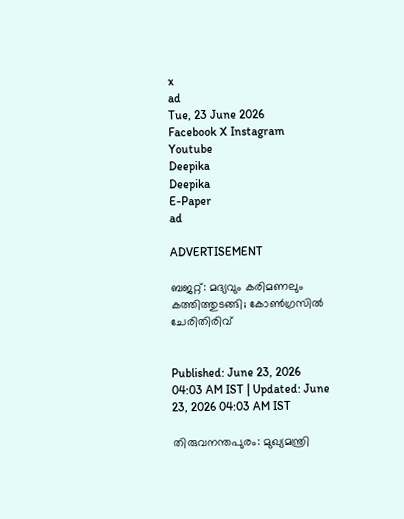x
ad
Tue, 23 June 2026
Facebook X Instagram Youtube
Deepika
Deepika
E-Paper
ad

ADVERTISEMENT

ബജറ്റ്: മദ്യവും കരിമണലും കത്തിത്തുടങ്ങി; കോൺഗ്രസിൽ ചേരിതിരിവ്


Published: June 23, 2026 04:03 AM IST | Updated: June 23, 2026 04:03 AM IST

തിരുവനന്തപുരം: മുഖ്യമന്ത്രി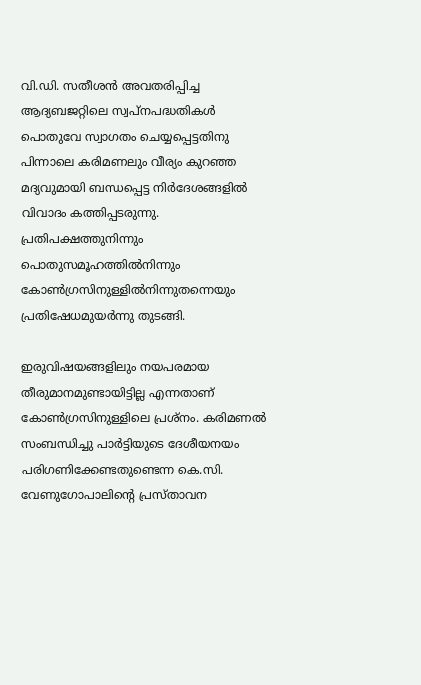വി.ഡി. സതീശൻ അവതരിപ്പിച്ച ആദ്യബജറ്റിലെ സ്വപ്നപദ്ധതികൾ പൊതുവേ സ്വാഗതം ചെയ്യപ്പെട്ടതിനു പിന്നാലെ കരിമണലും വീര്യം കുറഞ്ഞ മദ്യവുമായി ബന്ധപ്പെട്ട നിർദേശങ്ങളിൽ വിവാദം കത്തിപ്പടരുന്നു. പ്രതിപക്ഷത്തുനിന്നും പൊതുസമൂഹത്തിൽനിന്നും കോണ്‍ഗ്രസിനുള്ളിൽനിന്നുതന്നെയും പ്രതിഷേധമുയർന്നു തുടങ്ങി.

ഇരുവിഷയങ്ങളിലും നയപരമായ തീരുമാനമുണ്ടായിട്ടില്ല എന്നതാണ് കോണ്‍ഗ്രസിനുള്ളിലെ പ്രശ്നം. കരിമണൽ സംബന്ധിച്ചു പാർട്ടിയുടെ ദേശീയനയം പരിഗണിക്കേണ്ടതുണ്ടെന്ന കെ.സി. വേണുഗോപാലിന്‍റെ പ്രസ്താവന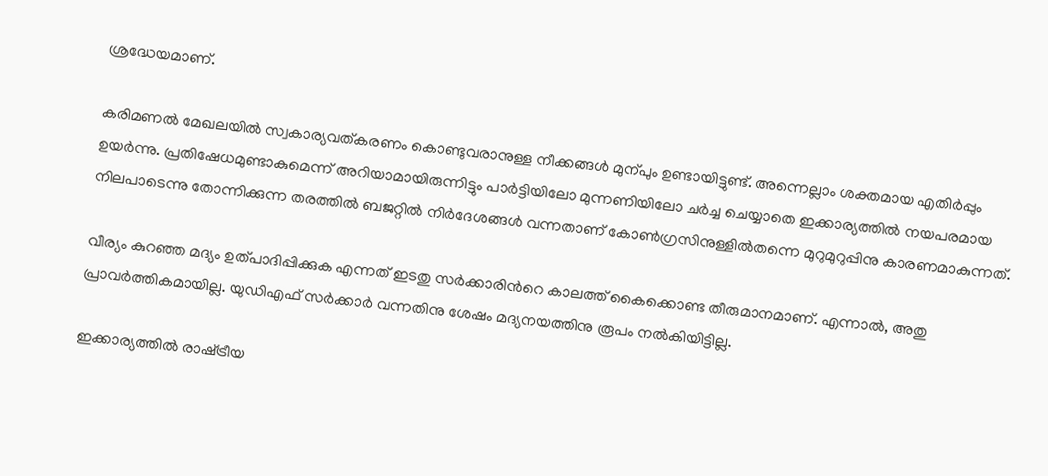ശ്രദ്ധേയമാണ്.

കരിമണൽ മേഖലയിൽ സ്വകാര്യവത്കരണം കൊണ്ടുവരാനുള്ള നീക്കങ്ങൾ മുന്പും ഉണ്ടായിട്ടുണ്ട്. അന്നെല്ലാം ശക്തമായ എതിർപ്പും ഉയർന്നു. പ്രതിഷേധമുണ്ടാകുമെന്ന് അറിയാമായിരുന്നിട്ടും പാർട്ടിയിലോ മുന്നണിയിലോ ചർച്ച ചെയ്യാതെ ഇക്കാര്യത്തിൽ നയപരമായ നിലപാടെന്നു തോന്നിക്കുന്ന തരത്തിൽ ബജറ്റിൽ നിർദേശങ്ങൾ വന്നതാണ് കോണ്‍ഗ്രസിനുള്ളിൽതന്നെ മുറുമുറുപ്പിനു കാരണമാകുന്നത്.

വീര്യം കുറഞ്ഞ മദ്യം ഉത്പാദിപ്പിക്കുക എന്നത് ഇടതു സർക്കാരിന്‍റെ കാലത്ത് കൈക്കൊണ്ട തീരുമാനമാണ്. എന്നാൽ, അതു പ്രാവർത്തികമായില്ല. യുഡിഎഫ് സർക്കാർ വന്നതിനു ശേഷം മദ്യനയത്തിനു രൂപം നൽകിയിട്ടില്ല.

ഇക്കാര്യത്തിൽ രാഷ്‌ട്രീയ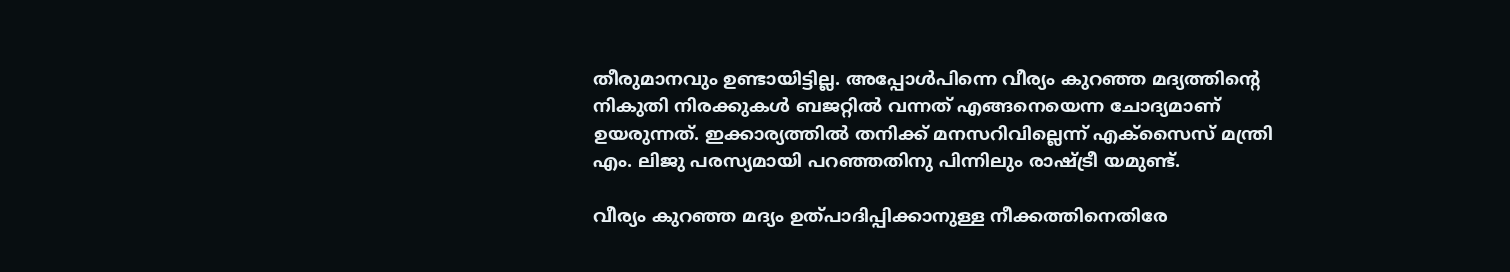തീരുമാനവും ഉണ്ടായിട്ടില്ല. അപ്പോൾപിന്നെ വീര്യം കുറഞ്ഞ മദ്യത്തിന്‍റെ നികുതി നിരക്കുകൾ ബജറ്റിൽ വന്നത് എങ്ങനെയെന്ന ചോദ്യമാണ് ഉയരുന്നത്. ഇക്കാര്യത്തിൽ തനിക്ക് മനസറിവില്ലെന്ന് എക്സൈസ് മന്ത്രി എം. ലിജു പരസ്യമായി പറഞ്ഞതിനു പിന്നിലും രാഷ്‌ട്രീ യമുണ്ട്.

വീര്യം കുറഞ്ഞ മദ്യം ഉത്പാദിപ്പിക്കാനുള്ള നീക്കത്തിനെതിരേ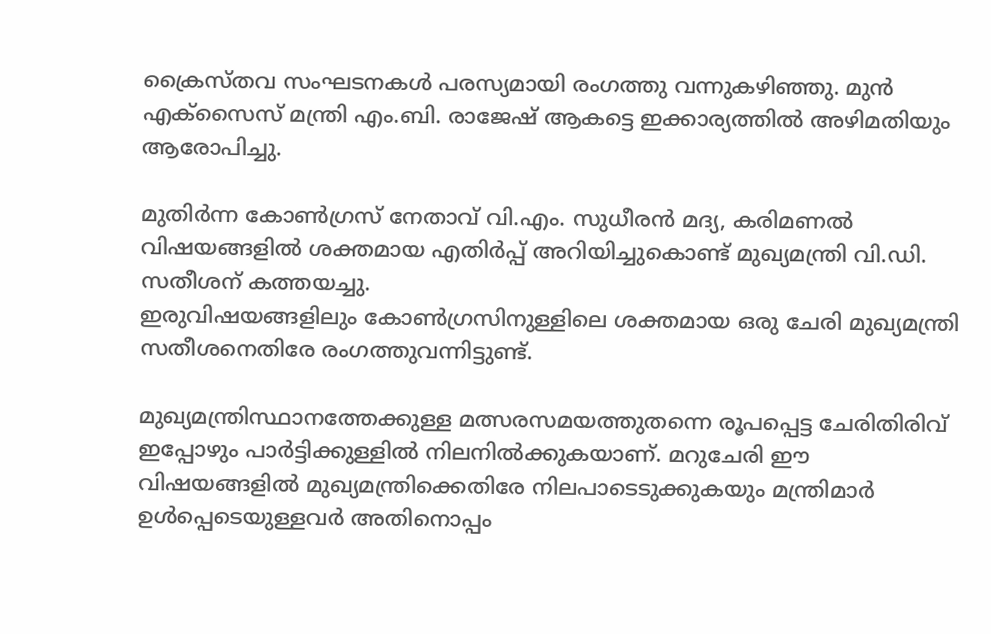ക്രൈസ്തവ സംഘടനകൾ പരസ്യമായി രംഗത്തു വന്നുകഴിഞ്ഞു. മുൻ എക്സൈസ് മന്ത്രി എം.ബി. രാജേഷ് ആകട്ടെ ഇക്കാര്യത്തിൽ അഴിമതിയും ആരോപിച്ചു.

മുതിർന്ന കോണ്‍ഗ്രസ് നേതാവ് വി.എം. സുധീരൻ മദ്യ, കരിമണൽ വിഷയങ്ങളിൽ ശക്തമായ എതിർപ്പ് അറിയിച്ചുകൊണ്ട് മുഖ്യമന്ത്രി വി.ഡി. സതീശന് കത്തയച്ചു.
ഇരുവിഷയങ്ങളിലും കോണ്‍ഗ്രസിനുള്ളിലെ ശക്തമായ ഒരു ചേരി മുഖ്യമന്ത്രി സതീശനെതിരേ രംഗത്തുവന്നിട്ടുണ്ട്.

മുഖ്യമന്ത്രിസ്ഥാനത്തേക്കുള്ള മത്സരസമയത്തുതന്നെ രൂപപ്പെട്ട ചേരിതിരിവ് ഇപ്പോഴും പാർട്ടിക്കുള്ളിൽ നിലനിൽക്കുകയാണ്. മറുചേരി ഈ വിഷയങ്ങളിൽ മുഖ്യമന്ത്രിക്കെതിരേ നിലപാടെടുക്കുകയും മന്ത്രിമാർ ഉൾപ്പെടെയുള്ളവർ അതിനൊപ്പം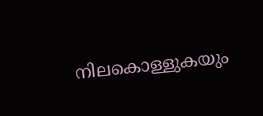നിലകൊള്ളുകയും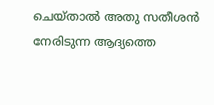ചെയ്താൽ അതു സതീശൻ നേരിടുന്ന ആദ്യത്തെ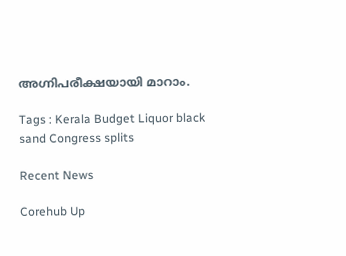അഗ്നിപരീക്ഷയായി മാറാം.

Tags : Kerala Budget Liquor black sand Congress splits

Recent News

Corehub Up